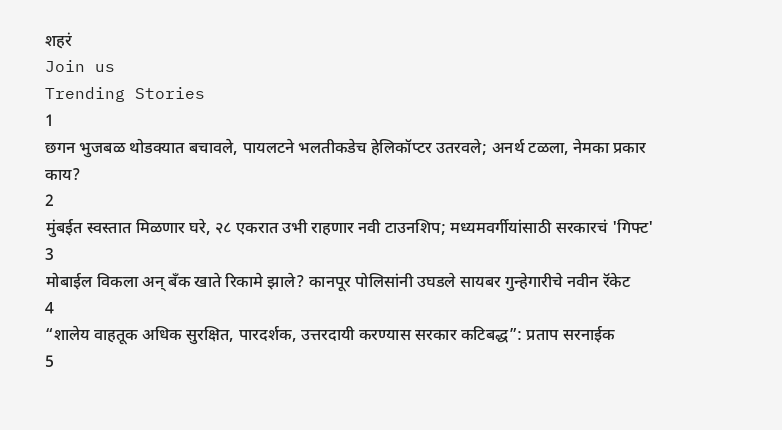शहरं
Join us
Trending Stories
1
छगन भुजबळ थोडक्यात बचावले, पायलटने भलतीकडेच हेलिकॉप्टर उतरवले; अनर्थ टळला, नेमका प्रकार काय?
2
मुंबईत स्वस्तात मिळणार घरे, २८ एकरात उभी राहणार नवी टाउनशिप; मध्यमवर्गीयांसाठी सरकारचं 'गिफ्ट'
3
मोबाईल विकला अन् बँक खाते रिकामे झाले? कानपूर पोलिसांनी उघडले सायबर गुन्हेगारीचे नवीन रॅकेट
4
“शालेय वाहतूक अधिक सुरक्षित, पारदर्शक, उत्तरदायी करण्यास सरकार कटिबद्ध”: प्रताप सरनाईक
5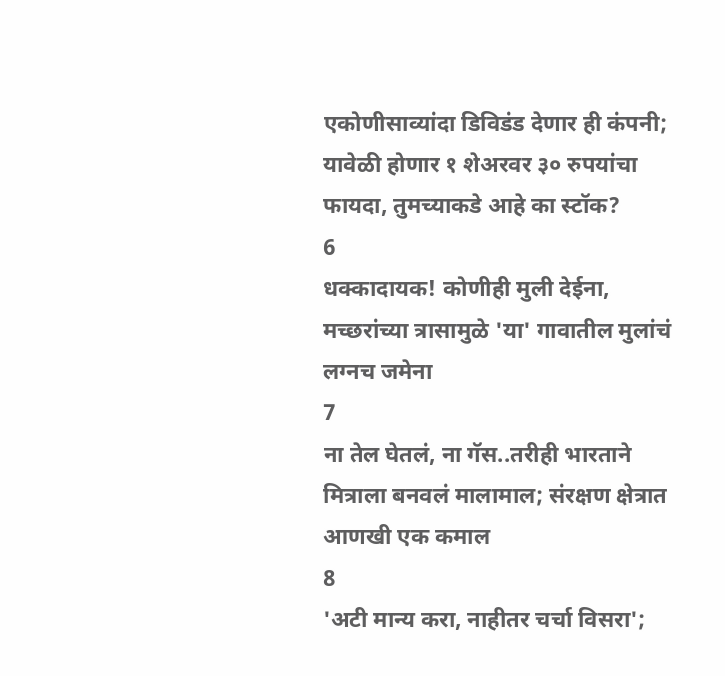एकोणीसाव्यांदा डिविडंड देणार ही कंपनी; यावेळी होणार १ शेअरवर ३० रुपयांचा फायदा, तुमच्याकडे आहे का स्टॉक?
6
धक्कादायक! कोणीही मुली देईना, मच्छरांच्या त्रासामुळे 'या' गावातील मुलांचं लग्नच जमेना
7
ना तेल घेतलं, ना गॅस..तरीही भारताने मित्राला बनवलं मालामाल; संरक्षण क्षेत्रात आणखी एक कमाल
8
'अटी मान्य करा, नाहीतर चर्चा विसरा';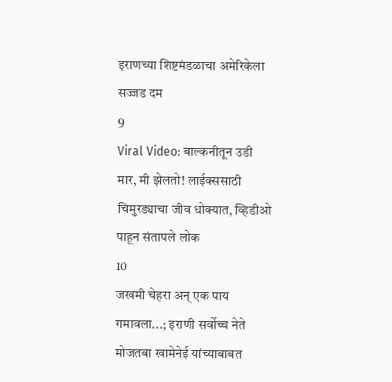इराणच्या शिष्टमंडळाचा अमेरिकेला सज्जड दम
9
Viral Video: बाल्कनीतून उडी मार, मी झेलतो! लाईक्ससाठी चिमुरड्याचा जीव धोक्यात, व्हिडीओ पाहून संतापले लोक
10
जखमी चेहरा अन् एक पाय गमावला...; इराणी सर्वोच्च नेते मोजतबा खामेनेई यांच्याबाबत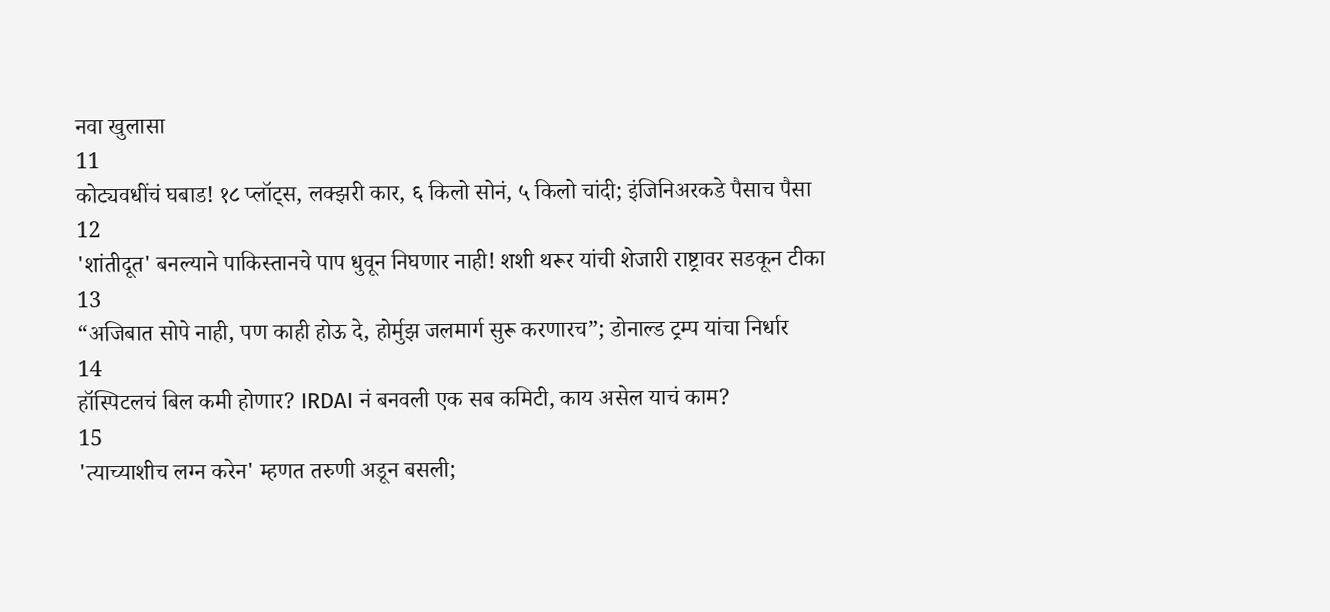नवा खुलासा
11
कोट्यवधींचं घबाड! १८ प्लॉट्स, लक्झरी कार, ६ किलो सोनं, ५ किलो चांदी; इंजिनिअरकडे पैसाच पैसा
12
'शांतीदूत' बनल्याने पाकिस्तानचे पाप धुवून निघणार नाही! शशी थरूर यांची शेजारी राष्ट्रावर सडकून टीका
13
“अजिबात सोपे नाही, पण काही होऊ दे, होर्मुझ जलमार्ग सुरू करणारच”; डोनाल्ड ट्रम्प यांचा निर्धार
14
हॉस्पिटलचं बिल कमी होणार? IRDAI नं बनवली एक सब कमिटी, काय असेल याचं काम?
15
'त्याच्याशीच लग्न करेन' म्हणत तरुणी अडून बसली;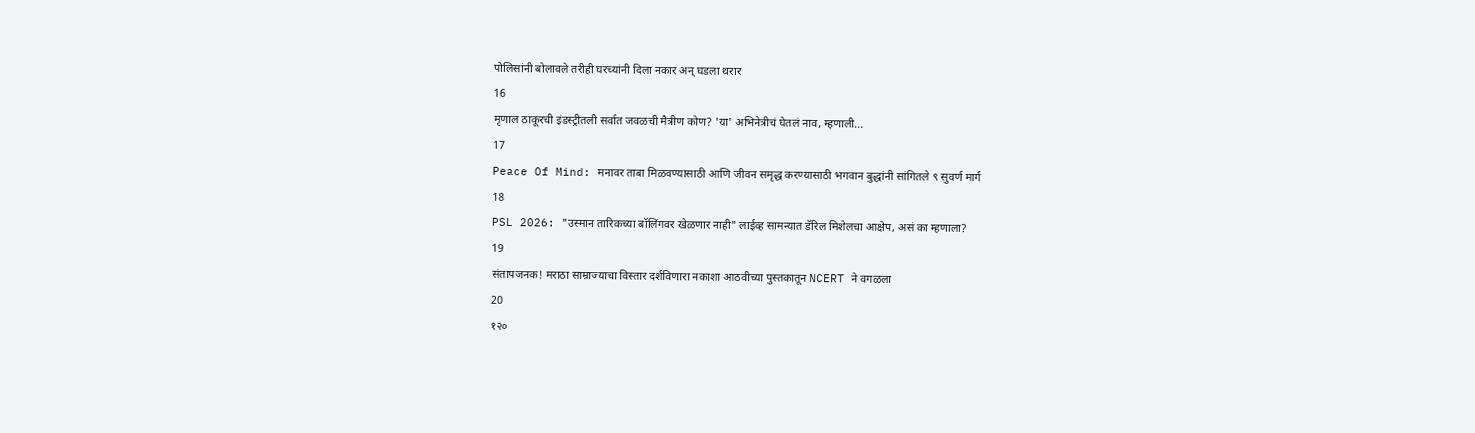पोलिसांनी बोलावले तरीही घरच्यांनी दिला नकार अन् घडला थरार
16
मृणाल ठाकूरची इंडस्ट्रीतली सर्वात जवळची मैत्रीण कोण? 'या' अभिनेत्रीचं घेतलं नाव, म्हणाली...
17
Peace Of Mind: मनावर ताबा मिळवण्यासाठी आणि जीवन समृद्ध करण्यासाठी भगवान बुद्धांनी सांगितले ९ सुवर्ण मार्ग
18
PSL 2026: "उस्मान तारिकच्या बॉलिंगवर खेळणार नाही" लाईव्ह सामन्यात डॅरिल मिशेलचा आक्षेप, असं का म्हणाला?
19
संतापजनक! मराठा साम्राज्याचा विस्तार दर्शविणारा नकाशा आठवीच्या पुस्तकातून NCERT ने वगळला
20
१२०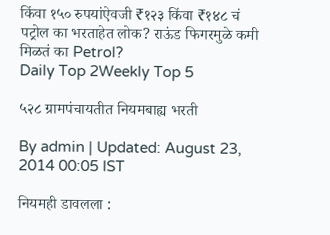किंवा १५० रुपयांऐवजी ₹१२३ किंवा ₹१४८ चं पट्रोल का भरताहेत लोक? राऊंड फिगरमुळे कमी मिळतं का Petrol?
Daily Top 2Weekly Top 5

५२८ ग्रामपंचायतीत नियमबाह्य भरती

By admin | Updated: August 23, 2014 00:05 IST

नियमही डावलला :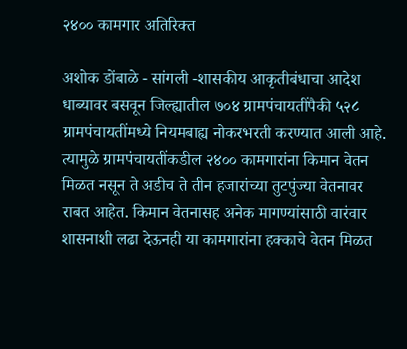२४०० कामगार अतिरिक्त

अशोक डोंबाळे - सांगली -शासकीय आकृतीबंधाचा आदेश धाब्यावर बसवून जिल्ह्यातील ७०४ ग्रामपंचायतींपैकी ५२८ ग्रामपंचायतींमध्ये नियमबाह्य नोकरभरती करण्यात आली आहे. त्यामुळे ग्रामपंचायतींकडील २४०० कामगारांना किमान वेतन मिळत नसून ते अडीच ते तीन हजारांच्या तुटपुंज्या वेतनावर राबत आहेत. किमान वेतनासह अनेक मागण्यांसाठी वारंवार शासनाशी लढा देऊनही या कामगारांना हक्काचे वेतन मिळत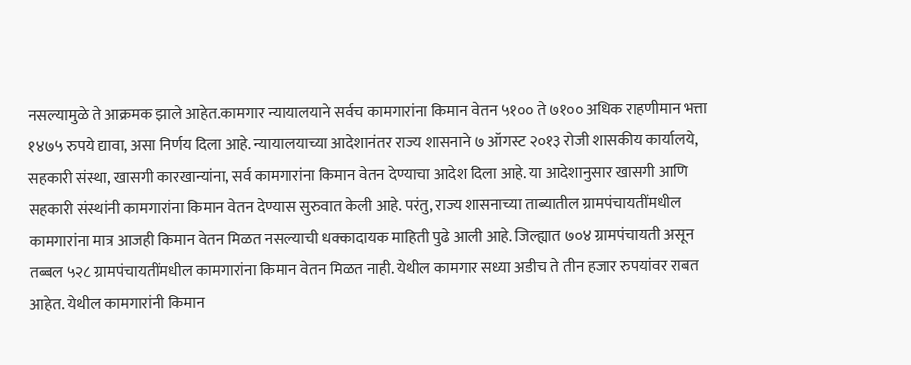नसल्यामुळे ते आक्रमक झाले आहेत.कामगार न्यायालयाने सर्वच कामगारांना किमान वेतन ५१०० ते ७१०० अधिक राहणीमान भत्ता १४७५ रुपये द्यावा, असा निर्णय दिला आहे. न्यायालयाच्या आदेशानंतर राज्य शासनाने ७ ऑगस्ट २०१३ रोजी शासकीय कार्यालये, सहकारी संस्था, खासगी कारखान्यांना, सर्व कामगारांना किमान वेतन देण्याचा आदेश दिला आहे. या आदेशानुसार खासगी आणि सहकारी संस्थांनी कामगारांना किमान वेतन देण्यास सुरुवात केली आहे. परंतु, राज्य शासनाच्या ताब्यातील ग्रामपंचायतींमधील कामगारांना मात्र आजही किमान वेतन मिळत नसल्याची धक्कादायक माहिती पुढे आली आहे. जिल्ह्यात ७०४ ग्रामपंचायती असून तब्बल ५२८ ग्रामपंचायतींमधील कामगारांना किमान वेतन मिळत नाही. येथील कामगार सध्या अडीच ते तीन हजार रुपयांवर राबत आहेत. येथील कामगारांनी किमान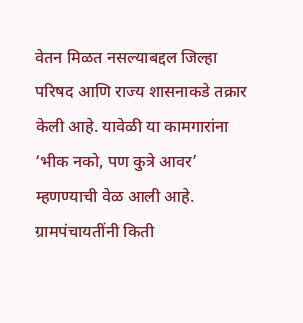वेतन मिळत नसल्याबद्दल जिल्हा परिषद आणि राज्य शासनाकडे तक्रार केली आहे. यावेळी या कामगारांना ‘भीक नको, पण कुत्रे आवर’ म्हणण्याची वेळ आली आहे. ग्रामपंचायतींनी किती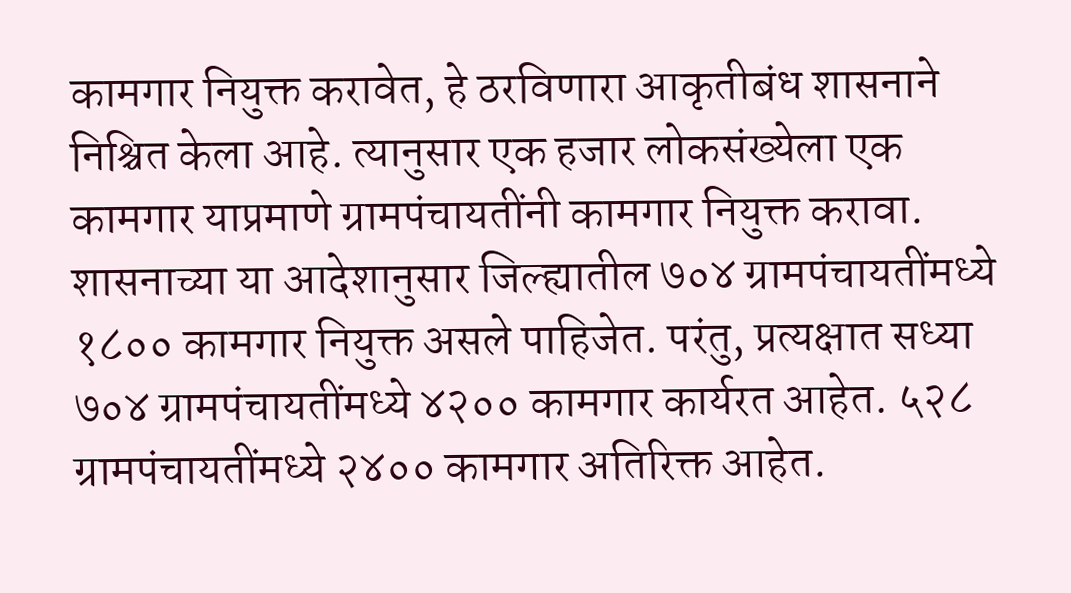कामगार नियुक्त करावेत, हे ठरविणारा आकृतीबंध शासनाने निश्चित केला आहे. त्यानुसार एक हजार लोकसंख्येला एक कामगार याप्रमाणे ग्रामपंचायतींनी कामगार नियुक्त करावा. शासनाच्या या आदेशानुसार जिल्ह्यातील ७०४ ग्रामपंचायतींमध्ये १८०० कामगार नियुक्त असले पाहिजेत. परंतु, प्रत्यक्षात सध्या ७०४ ग्रामपंचायतींमध्ये ४२०० कामगार कार्यरत आहेत. ५२८ ग्रामपंचायतींमध्ये २४०० कामगार अतिरिक्त आहेत.